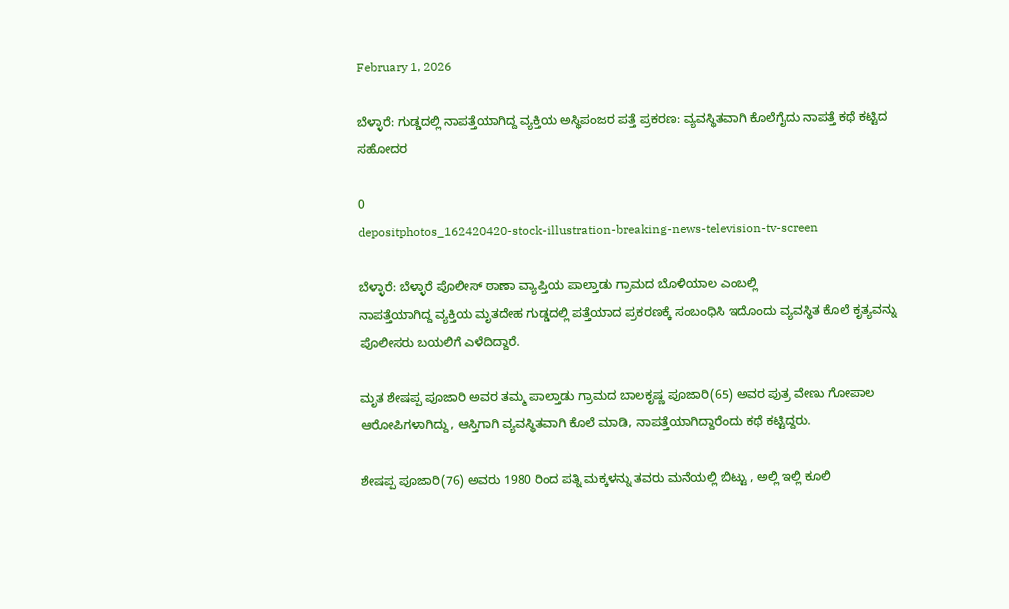February 1, 2026

ಬೆಳ್ಳಾರೆ: ಗುಡ್ಡದಲ್ಲಿ ನಾಪತ್ತೆಯಾಗಿದ್ದ ವ್ಯಕ್ತಿಯ ಅಸ್ಥಿಪಂಜರ ಪತ್ತೆ ಪ್ರಕರಣ: ವ್ಯವಸ್ಥಿತವಾಗಿ ಕೊಲೆಗೈದು ನಾಪತ್ತೆ ಕಥೆ ಕಟ್ಟಿದ ಸಹೋದರ

0
depositphotos_162420420-stock-illustration-breaking-news-television-tv-screen

ಬೆಳ್ಳಾರೆ: ಬೆಳ್ಳಾರೆ ಪೊಲೀಸ್ ಠಾಣಾ ವ್ಯಾಪ್ತಿಯ ಪಾಲ್ತಾಡು ಗ್ರಾಮದ ಬೊಳಿಯಾಲ ಎಂಬಲ್ಲಿ
ನಾಪತ್ತೆಯಾಗಿದ್ದ ವ್ಯಕ್ತಿಯ ಮೃತದೇಹ ಗುಡ್ಡದಲ್ಲಿ ಪತ್ತೆಯಾದ ಪ್ರಕರಣಕ್ಕೆ ಸಂಬಂಧಿಸಿ ಇದೊಂದು ವ್ಯವಸ್ಥಿತ ಕೊಲೆ ಕೃತ್ಯವನ್ನು ಪೊಲೀಸರು ಬಯಲಿಗೆ ಎಳೆದಿದ್ದಾರೆ.

ಮೃತ ಶೇಷಪ್ಪ ಪೂಜಾರಿ ಅವರ ತಮ್ಮ ಪಾಲ್ತಾಡು ಗ್ರಾಮದ ಬಾಲಕೃಷ್ಣ ಪೂಜಾರಿ(65) ಅವರ ಪುತ್ರ ವೇಣು ಗೋಪಾಲ ಆರೋಪಿಗಳಾಗಿದ್ದು, ಆಸ್ತಿಗಾಗಿ ವ್ಯವಸ್ಥಿತವಾಗಿ ಕೊಲೆ ಮಾಡಿ, ನಾಪತ್ತೆಯಾಗಿದ್ದಾರೆಂದು ಕಥೆ ಕಟ್ಟಿದ್ದರು.

ಶೇಷಪ್ಪ ಪೂಜಾರಿ(76) ಅವರು 1980 ರಿಂದ ಪತ್ನಿ ಮಕ್ಕಳನ್ನು ತವರು ಮನೆಯಲ್ಲಿ ಬಿಟ್ಟು , ಅಲ್ಲಿ ಇಲ್ಲಿ ಕೂಲಿ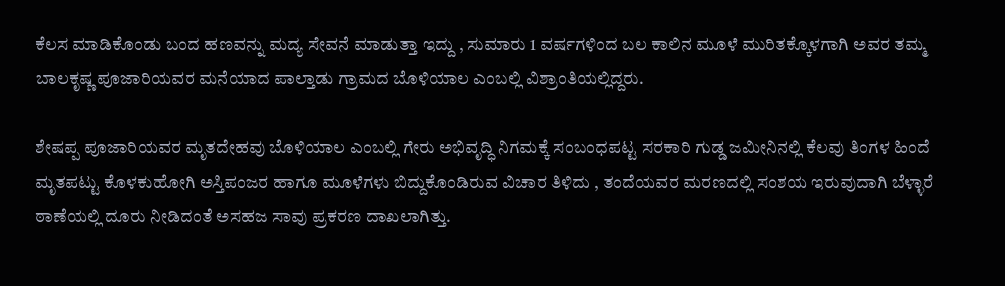ಕೆಲಸ ಮಾಡಿಕೊಂಡು ಬಂದ ಹಣವನ್ನು ಮದ್ಯ ಸೇವನೆ ಮಾಡುತ್ತಾ ಇದ್ದು , ಸುಮಾರು 1 ವರ್ಷಗಳಿಂದ ಬಲ ಕಾಲಿನ ಮೂಳೆ ಮುರಿತಕ್ಕೊಳಗಾಗಿ ಅವರ ತಮ್ಮ ಬಾಲಕೃಷ್ಣ ಪೂಜಾರಿಯವರ ಮನೆಯಾದ ಪಾಲ್ತಾಡು ಗ್ರಾಮದ ಬೊಳಿಯಾಲ ಎಂಬಲ್ಲಿ ವಿಶ್ರಾಂತಿಯಲ್ಲಿದ್ದರು.

ಶೇಷಪ್ಪ ಪೂಜಾರಿಯವರ ಮೃತದೇಹವು ಬೊಳಿಯಾಲ ಎಂಬಲ್ಲಿ ಗೇರು ಅಭಿವೃದ್ಧಿ ನಿಗಮಕ್ಕೆ ಸಂಬಂಧಪಟ್ಟ ಸರಕಾರಿ ಗುಡ್ಡ ಜಮೀನಿನಲ್ಲಿ ಕೆಲವು ತಿಂಗಳ ಹಿಂದೆ ಮೃತಪಟ್ಟು ಕೊಳಕುಹೋಗಿ ಅಸ್ತಿಪಂಜರ ಹಾಗೂ ಮೂಳೆಗಳು ಬಿದ್ದುಕೊಂಡಿರುವ ವಿಚಾರ ತಿಳಿದು , ತಂದೆಯವರ ಮರಣದಲ್ಲಿ ಸಂಶಯ ಇರುವುದಾಗಿ ಬೆಳ್ಳಾರೆ ಠಾಣೆಯಲ್ಲಿ ದೂರು ನೀಡಿದಂತೆ ಅಸಹಜ ಸಾವು ಪ್ರಕರಣ ದಾಖಲಾಗಿತ್ತು.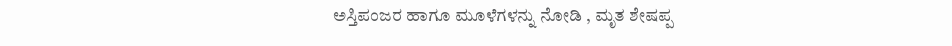ಅಸ್ತಿಪಂಜರ ಹಾಗೂ ಮೂಳೆಗಳನ್ನು ನೋಡಿ , ಮೃತ ಶೇಷಪ್ಪ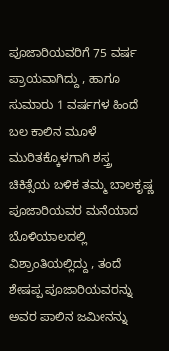ಪೂಜಾರಿಯವರಿಗೆ 75 ವರ್ಷ ಪ್ರಾಯವಾಗಿದ್ದು , ಹಾಗೂ ಸುಮಾರು 1 ವರ್ಷಗಳ ಹಿಂದೆ ಬಲ ಕಾಲಿನ ಮೂಳೆ ಮುರಿತಕ್ಕೊಳಗಾಗಿ ಶಸ್ತ್ರ ಚಿಕಿತ್ಸೆಯ ಬಳಿಕ ತಮ್ಮ ಬಾಲಕೃಷ್ಣ ಪೂಜಾರಿಯವರ ಮನೆಯಾದ ಬೊಳಿಯಾಲದಲ್ಲಿ ವಿಶ್ರಾಂತಿಯಲ್ಲಿದ್ದು , ತಂದೆ ಶೇಷಪ್ಪ ಪೂಜಾರಿಯವರನ್ನು ಅವರ ಪಾಲಿನ ಜಮೀನನ್ನು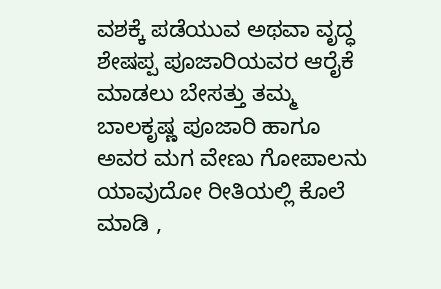ವಶಕ್ಕೆ ಪಡೆಯುವ ಅಥವಾ ವೃದ್ಧ ಶೇಷಪ್ಪ ಪೂಜಾರಿಯವರ ಆರೈಕೆ ಮಾಡಲು ಬೇಸತ್ತು ತಮ್ಮ ಬಾಲಕೃಷ್ಣ ಪೂಜಾರಿ ಹಾಗೂ ಅವರ ಮಗ ವೇಣು ಗೋಪಾಲನು ಯಾವುದೋ ರೀತಿಯಲ್ಲಿ ಕೊಲೆ ಮಾಡಿ ,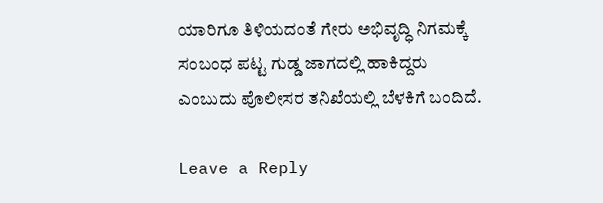ಯಾರಿಗೂ ತಿಳಿಯದಂತೆ ಗೇರು ಅಭಿವೃದ್ಧಿ ನಿಗಮಕ್ಕೆ ಸಂಬಂಧ ಪಟ್ಟ ಗುಡ್ಡ ಜಾಗದಲ್ಲಿ ಹಾಕಿದ್ದರು ಎಂಬುದು ಪೊಲೀಸರ ತನಿಖೆಯಲ್ಲಿ ಬೆಳಕಿಗೆ ಬಂದಿದೆ.

Leave a Reply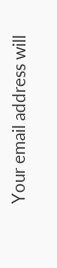Your email address will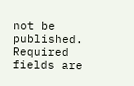not be published. Required fields are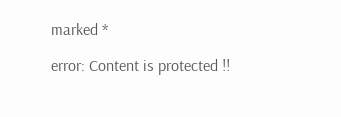marked *

error: Content is protected !!